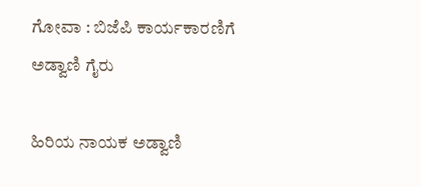ಗೋವಾ : ಬಿಜೆಪಿ ಕಾರ್ಯಕಾರಣಿಗೆ ಅಡ್ವಾಣಿ ಗೈರು

ಹಿರಿಯ ನಾಯಕ ಅಡ್ವಾಣಿ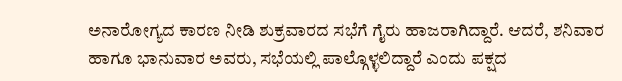ಅನಾರೋಗ್ಯದ ಕಾರಣ ನೀಡಿ ಶುಕ್ರವಾರದ ಸಭೆಗೆ ಗೈರು ಹಾಜರಾಗಿದ್ದಾರೆ. ಆದರೆ, ಶನಿವಾರ ಹಾಗೂ ಭಾನುವಾರ ಅವರು, ಸಭೆಯಲ್ಲಿ ಪಾಲ್ಗೊಳ್ಳಲಿದ್ದಾರೆ ಎಂದು ಪಕ್ಷದ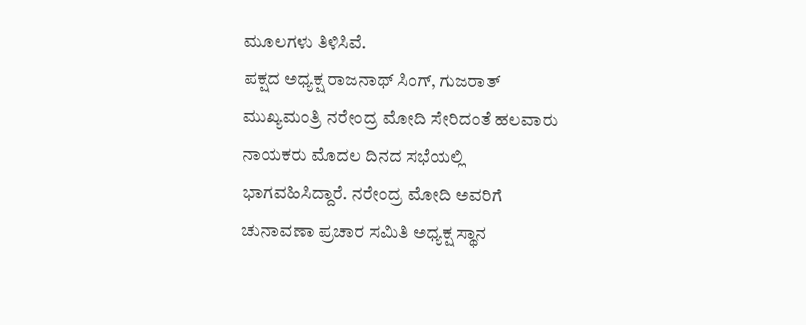ಮೂಲಗಳು ತಿಳಿಸಿವೆ.
ಪಕ್ಷದ ಅಧ್ಯಕ್ಷ ರಾಜನಾಥ್ ಸಿಂಗ್, ಗುಜರಾತ್ ಮುಖ್ಯಮಂತ್ರಿ ನರೇಂದ್ರ ಮೋದಿ ಸೇರಿದಂತೆ ಹಲವಾರು ನಾಯಕರು ಮೊದಲ ದಿನದ ಸಭೆಯಲ್ಲಿ ಭಾಗವಹಿಸಿದ್ದಾರೆ. ನರೇಂದ್ರ ಮೋದಿ ಅವರಿಗೆ ಚುನಾವಣಾ ಪ್ರಚಾರ ಸಮಿತಿ ಅಧ್ಯಕ್ಷ ಸ್ಥಾನ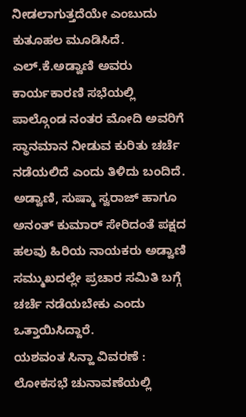ನೀಡಲಾಗುತ್ತದೆಯೇ ಎಂಬುದು ಕುತೂಹಲ ಮೂಡಿಸಿದೆ.
ಎಲ್.ಕೆ.ಅಡ್ವಾಣಿ ಅವರು ಕಾರ್ಯಕಾರಣಿ ಸಭೆಯಲ್ಲಿ ಪಾಲ್ಗೊಂಡ ನಂತರ ಮೋದಿ ಅವರಿಗೆ ಸ್ಥಾನಮಾನ ನೀಡುವ ಕುರಿತು ಚರ್ಚೆ ನಡೆಯಲಿದೆ ಎಂದು ತಿಳಿದು ಬಂದಿದೆ. ಅಡ್ವಾಣಿ, ಸುಷ್ಮಾ ಸ್ವರಾಜ್ ಹಾಗೂ ಅನಂತ್ ಕುಮಾರ್ ಸೇರಿದಂತೆ ಪಕ್ಷದ ಹಲವು ಹಿರಿಯ ನಾಯಕರು ಅಡ್ವಾಣಿ ಸಮ್ಮುಖದಲ್ಲೇ ಪ್ರಚಾರ ಸಮಿತಿ ಬಗ್ಗೆ ಚರ್ಚೆ ನಡೆಯಬೇಕು ಎಂದು ಒತ್ತಾಯಿಸಿದ್ದಾರೆ.
ಯಶವಂತ ಸಿನ್ಹಾ ವಿವರಣೆ : ಲೋಕಸಭೆ ಚುನಾವಣೆಯಲ್ಲಿ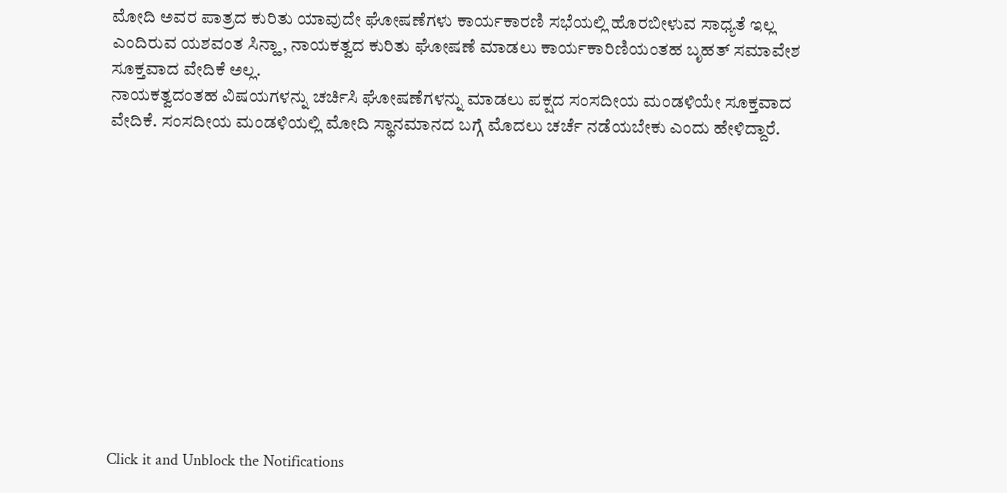ಮೋದಿ ಅವರ ಪಾತ್ರದ ಕುರಿತು ಯಾವುದೇ ಘೋಷಣೆಗಳು ಕಾರ್ಯಕಾರಣಿ ಸಭೆಯಲ್ಲಿ ಹೊರಬೀಳುವ ಸಾಧ್ಯತೆ ಇಲ್ಲ ಎಂದಿರುವ ಯಶವಂತ ಸಿನ್ಹಾ, ನಾಯಕತ್ವದ ಕುರಿತು ಘೋಷಣೆ ಮಾಡಲು ಕಾರ್ಯಕಾರಿಣಿಯಂತಹ ಬೃಹತ್ ಸಮಾವೇಶ ಸೂಕ್ತವಾದ ವೇದಿಕೆ ಅಲ್ಲ.
ನಾಯಕತ್ವದಂತಹ ವಿಷಯಗಳನ್ನು ಚರ್ಚಿಸಿ ಘೋಷಣೆಗಳನ್ನು ಮಾಡಲು ಪಕ್ಷದ ಸಂಸದೀಯ ಮಂಡಳಿಯೇ ಸೂಕ್ತವಾದ ವೇದಿಕೆ. ಸಂಸದೀಯ ಮಂಡಳಿಯಲ್ಲಿ ಮೋದಿ ಸ್ಥಾನಮಾನದ ಬಗ್ಗೆ ಮೊದಲು ಚರ್ಚೆ ನಡೆಯಬೇಕು ಎಂದು ಹೇಳಿದ್ದಾರೆ.












Click it and Unblock the Notifications